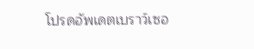โปรดอัพเดตเบราว์เซอ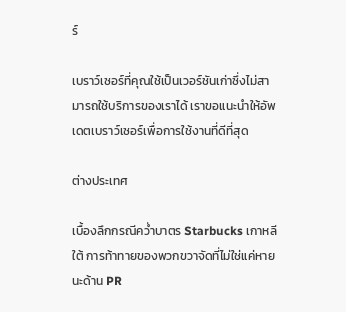ร์

เบราว์เซอร์ที่คุณใช้เป็นเวอร์ชันเก่าซึ่งไม่สามารถใช้บริการของเราได้ เราขอแนะนำให้อัพเดตเบราว์เซอร์เพื่อการใช้งานที่ดีที่สุด

ต่างประเทศ

เบื้องลึกกรณีคว่ำบาตร Starbucks เกาหลีใต้ การท้าทายของพวกขวาจัดที่ไม่ใช่แค่หายนะด้าน PR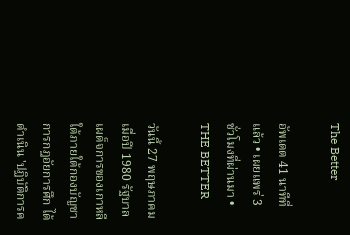The Better

อัพเดต 41 นาทีที่แล้ว • เผยแพร่ 3 ชั่วโมงที่ผ่านมา • THE BETTER

วันนี้ 27 พฤษภาคม เมื่อปี 1980 รัฐบาลเผด็จการของเกาหลีใต้ภายใต้กองบัญชาการกฎอัยการศึก ได้ดำเนิน 'ปฏิบัติการค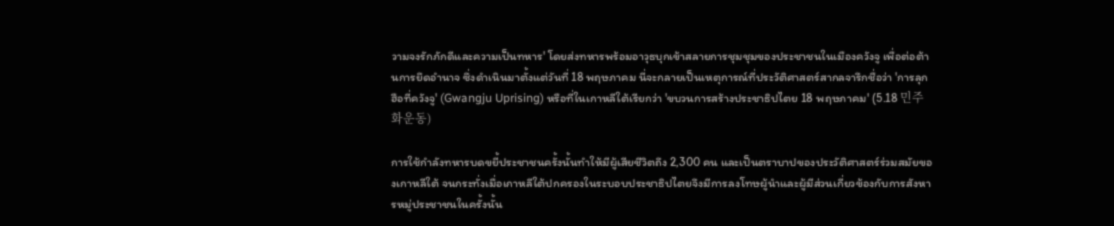วามจงรักภักดีและความเป็นทหาร' โดยส่งทหารพร้อมอาวุธบุกเข้าสลายการชุมชุมของประชาชนในเมืองควังจู เพื่อต่อต้านการยึดอำนาจ ซึ่งดำเนินมาตั้งแต่วันที่ 18 พฤษภาคม นี่จะกลายเป็นเหตุการณ์ที่ประวัติศาสตร์สากลจารึกชื่อว่า 'การลุกฮือที่ควังจู' (Gwangju Uprising) หรือที่ในเกาหลีใต้เรียกว่า 'ขบวนการสร้างประชาธิปไตย 18 พฤษภาคม' (5.18 민주화운동)

การใช้กำลังทหารบดขยี้ประชาชนครั้งนั้นทำให้มีผู้เสียชีวิตถึง 2,300 คน และเป็นตราบาปของประวัติศาสตร์ร่วมสมัยของเกาหลีใต้ จนกระทั่งเมื่อเกาหลีใต้ปกครองในระบอบประชาธิปไตยจึงมีการลงโทษผู้นำและผู้มีส่วนเกี่ยวข้องกับการสังหารหมู่ประชาชนในครั้งนั้น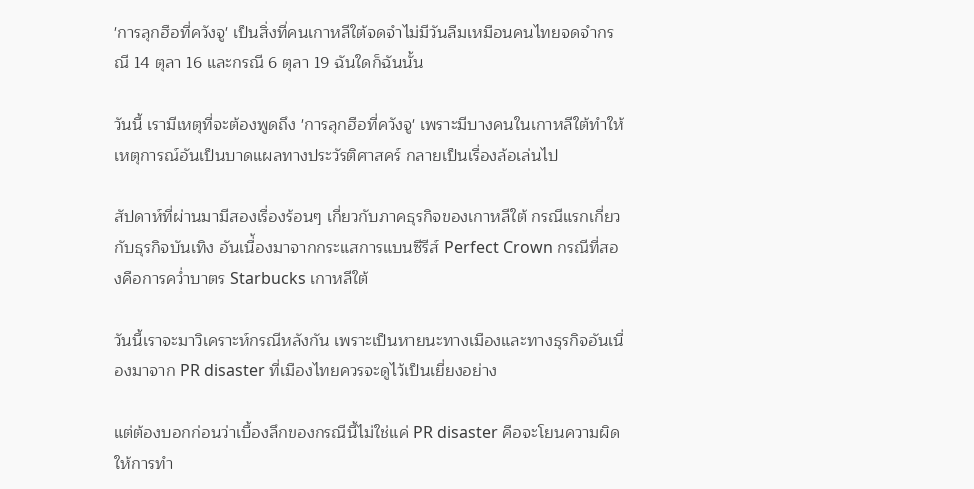'การลุกฮือที่ควังจู' เป็นสิ่งที่คนเกาหลีใต้จดจำไม่มีวันลืมเหมือนคนไทยจดจำกรณี 14 ตุลา 16 และกรณี 6 ตุลา 19 ฉันใดก็ฉันนั้น

วันนี้ เรามีเหตุที่จะต้องพูดถึง 'การลุกฮือที่ควังจู' เพราะมีบางคนในเกาหลีใต้ทำให้เหตุการณ์อันเป็นบาดแผลทางประวัรติศาสคร์ กลายเป็นเรื่องล้อเล่นไป

สัปดาห์ที่ผ่านมามีสองเรื่องร้อนๆ เกี่ยวกับภาคธุรกิจของเกาหลีใต้ กรณีแรกเกี่ยวกับธุรกิจบันเทิง อันเนื่้องมาจากกระแสการแบนซีรีส์ Perfect Crown กรณีที่สองคือการคว่ำบาตร Starbucks เกาหลีใต้

วันนี้เราจะมาวิเคราะห์กรณีหลังกัน เพราะเป็นหายนะทางเมืองและทางธุรกิจอันเนื่องมาจาก PR disaster ที่เมืองไทยควรจะดูไว้เป็นเยี่ยงอย่าง

แต่ต้องบอกก่อนว่าเบื้องลึกของกรณีนี้ไม่ใช่แค่ PR disaster คือจะโยนความผิดให้การทำ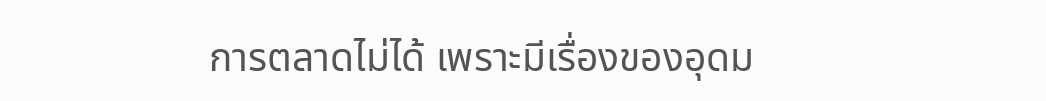การตลาดไม่ได้ เพราะมีเรื่องของอุดม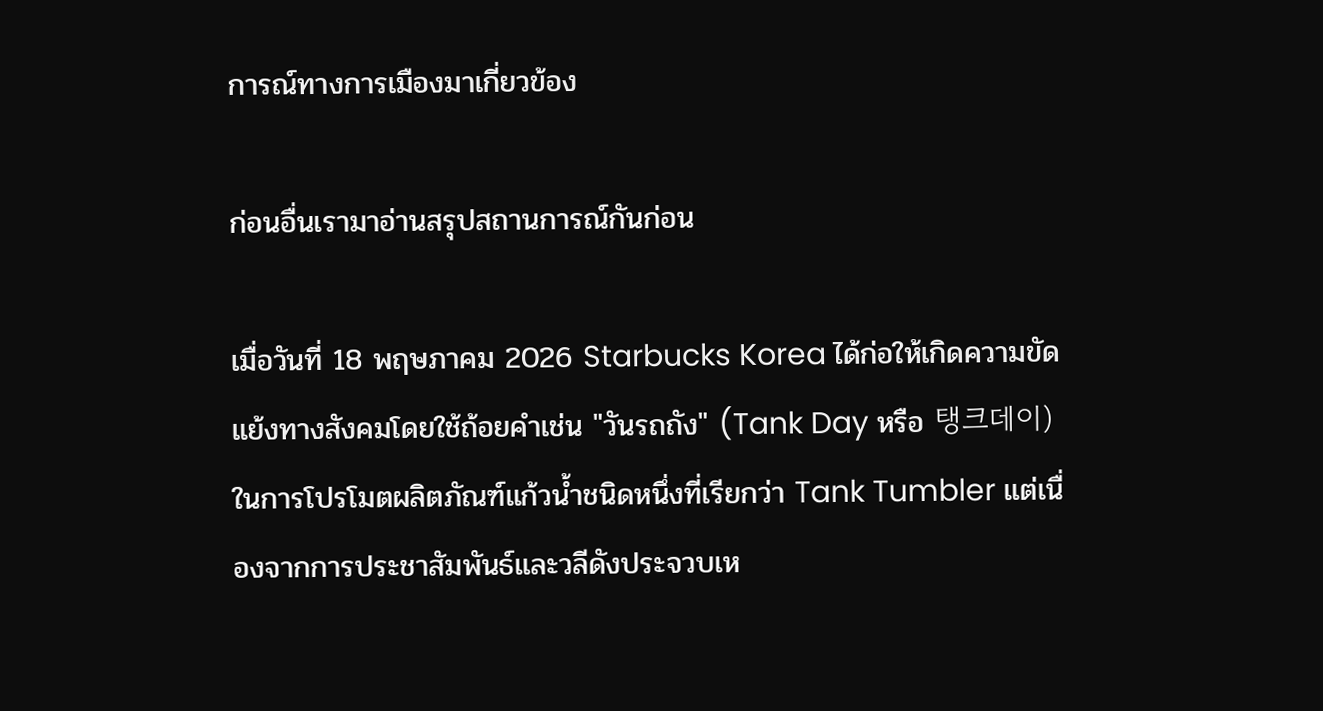การณ์ทางการเมืองมาเกี่ยวข้อง

ก่อนอื่นเรามาอ่านสรุปสถานการณ์กันก่อน

เมื่อวันที่ 18 พฤษภาคม 2026 Starbucks Korea ได้ก่อให้เกิดความขัดแย้งทางสังคมโดยใช้ถ้อยคำเช่น "วันรถถัง" (Tank Day หรือ 탱크데이) ในการโปรโมตผลิตภัณฑ์แก้วน้ำชนิดหนึ่งที่เรียกว่า Tank Tumbler แต่เนื่องจากการประชาสัมพันธ์และวลีดังประจวบเห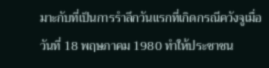มาะกับที่เป็นการรำลึกวันแรกที่เกิดกรณีควังจูเมื่อวันที่ 18 พฤษภาคม 1980 ทำให้ประชาชน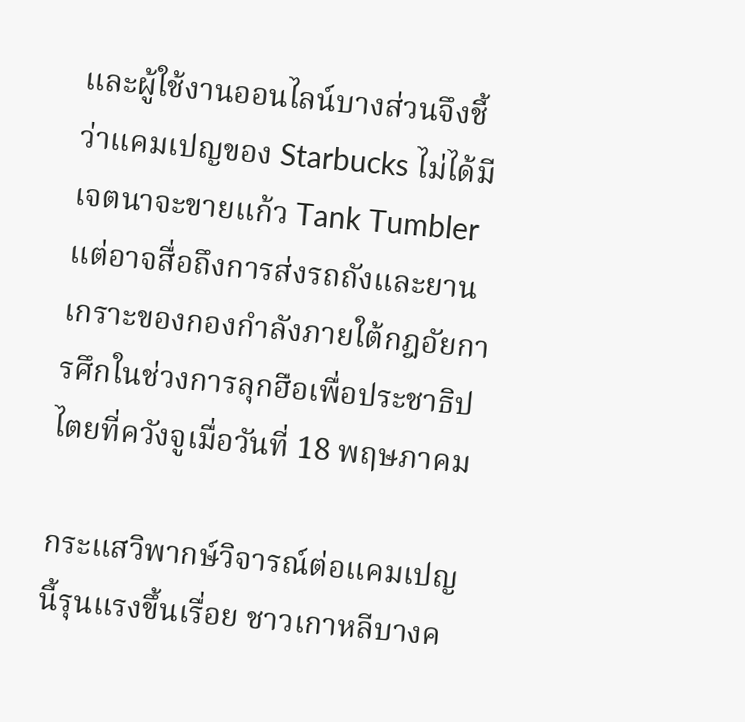และผู้ใช้งานออนไลน์บางส่วนจึงชี้ว่าแคมเปญของ Starbucks ไม่ได้มีเจตนาจะขายแก้ว Tank Tumbler แต่อาจสื่อถึงการส่งรถถังและยานเกราะของกองกำลังภายใต้กฎอัยการศึกในช่วงการลุกฮือเพื่อประชาธิปไตยที่ควังจูเมื่อวันที่ 18 พฤษภาคม

กระแสวิพากษ์วิจารณ์ต่อแคมเปญนี้รุนแรงขึ้นเรื่อย ชาวเกาหลีบางค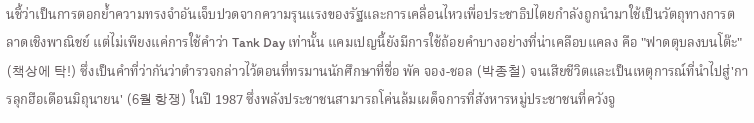นชี้ว่าเป็นการตอกย้ำความทรงจำอันเจ็บปวดจากความรุนแรงของรัฐและการเคลื่อนไหวเพื่อประชาธิปไตยกำลังถูกนำมาใช้เป็นวัตถุทางการตลาดเชิงพาณิชย์ แต่ไม่เพียงแค่การใช้คำว่า Tank Day เท่านั้น แคมเปญนี้ยังมีการใช้ถ้อยคำบางอย่างที่น่าเคลือบแคลง คือ "ฟาดตุบลงบนโต๊ะ" (책상에 탁!) ซึ่งเป็นคำที่ว่ากันว่าตำรวจกล่าวไว้ตอนที่ทรมานนักศึกษาที่ชื่อ พัค จอง-ชอล (박종철) จนเสียชีวิตและเป็นเหตุการณ์ที่นำไปสู่'การลุกฮือเดือนมิถุนายน' (6월 항쟁) ในปี 1987 ซึ่งพลังประชาชนสามารถโค่นล้มเผด็จการที่สังหารหมู่ประชาชนที่ควังจู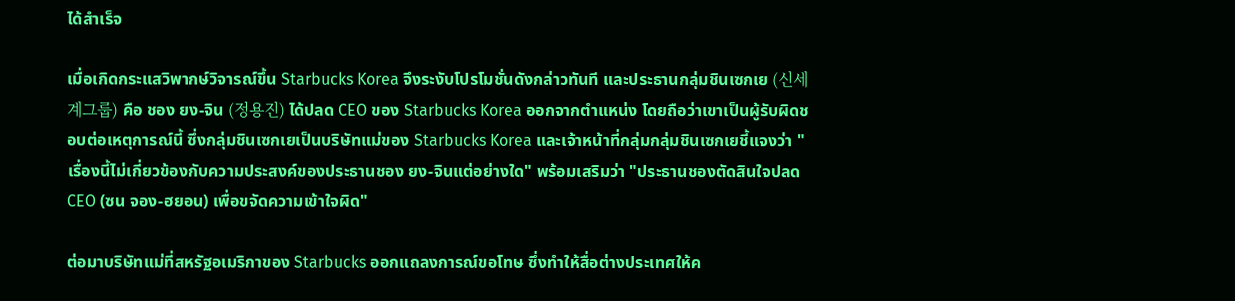ได้สำเร็จ

เมื่อเกิดกระแสวิพากษ์วิจารณ์ขึ้น Starbucks Korea จึงระงับโปรโมชั่นดังกล่าวทันที และประธานกลุ่มชินเซกเย (신세계그룹) คือ ชอง ยง-จิน (정용진) ได้ปลด CEO ของ Starbucks Korea ออกจากตำแหน่ง โดยถือว่าเขาเป็นผู้รับผิดชอบต่อเหตุการณ์นี้ ซึ่งกลุ่มชินเซกเยเป็นบริษัทแม่ของ Starbucks Korea และเจ้าหน้าที่กลุ่มกลุ่มชินเซกเยชี้แจงว่า "เรื่องนี้ไม่เกี่ยวข้องกับความประสงค์ของประธานชอง ยง-จินแต่อย่างใด" พร้อมเสริมว่า "ประธานชองตัดสินใจปลด CEO (ซน จอง-ฮยอน) เพื่อขจัดความเข้าใจผิด"

ต่อมาบริษัทแม่ที่สหรัฐอเมริกาของ Starbucks ออกแถลงการณ์ขอโทษ ซึ่งทำให้สื่อต่างประเทศให้ค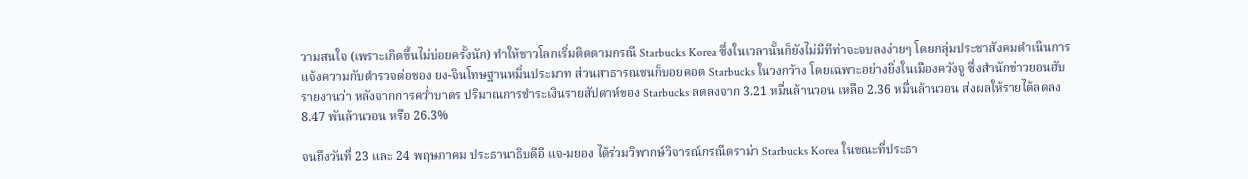วามสนใจ (เพราะเกิดขึ้นไม่บ่อยครั้งนัก) ทำให้ชาวโลกเริ่มติดตามกรณี Starbucks Korea ซึ่งในเวลานั้นก็ยังไม่มีทีท่าจะจบลงง่ายๆ โดยกลุ่มประชาสังคมดำเนินการแจ้งความกับตำรวจต่อชอง ยง-จินโทษฐานหมิ่นประมาท ส่วนสาธารณชนก็บอยคอต Starbucks ในวงกว้าง โดยเฉพาะอย่างยิ่งในเมืองควังจู ซึ่งสำนักข่าวยอนฮับรายงานว่า หลังจากการคว่ำบาตร ปริมาณการชำระเงินรายสัปดาห์ของ Starbucks ลดลงจาก 3.21 หมื่นล้านวอน เหลือ 2.36 หมื่นล้านวอน ส่งผลให้รายได้ลดลง 8.47 พันล้านวอน หรือ 26.3%

จนถึงวันที่ 23 และ 24 พฤษภาคม ประธานาธิบดีอี แจ-มยอง ได้ร่วมวิพากษ์วิจารณ์กรณีดราม่า Starbucks Korea ในขณะที่ประธา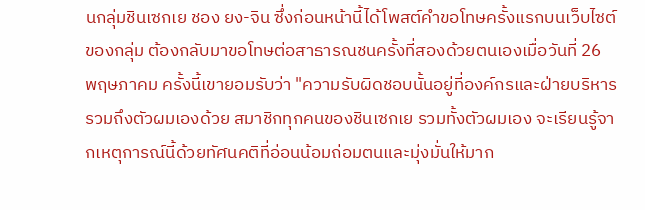นกลุ่มชินเซกเย ชอง ยง-จิน ซึ่งก่อนหน้านี้ได้โพสต์คำขอโทษครั้งแรกบนเว็บไซต์ของกลุ่ม ต้องกลับมาขอโทษต่อสาธารณชนครั้งที่สองด้วยตนเองเมื่อวันที่ 26 พฤษภาคม ครั้งนี้เขายอมรับว่า "ความรับผิดชอบนั้นอยู่ที่องค์กรและฝ่ายบริหาร รวมถึงตัวผมเองด้วย สมาชิกทุกคนของชินเซกเย รวมทั้งตัวผมเอง จะเรียนรู้จากเหตุการณ์นี้ด้วยทัศนคติที่อ่อนน้อมถ่อมตนและมุ่งมั่นให้มาก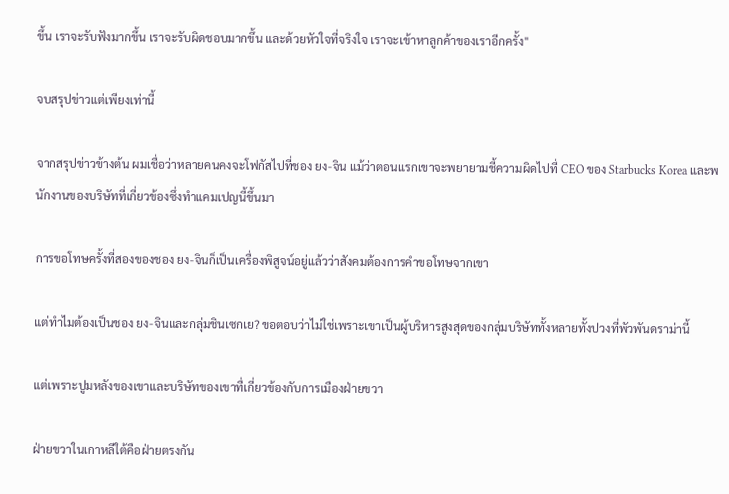ขึ้น เราจะรับฟังมากขึ้น เราจะรับผิดชอบมากขึ้น และด้วยหัวใจที่จริงใจ เราจะเข้าหาลูกค้าของเราอีกครั้ง"

จบสรุปข่าวแต่เพียงเท่านี้

จากสรุปข่าวข้างต้น ผมเชื่อว่าหลายคนคงจะโฟกัสไปที่ชอง ยง-จิน แม้ว่าตอนแรกเขาจะพยายามชี้ความผิดไปที่ CEO ของ Starbucks Korea และพนักงานของบริษัทที่เกี่ยวข้องซึ่งทำแคมเปญนี้ขึ้นมา

การขอโทษครั้งที่สองของชอง ยง-จินก็เป็นเครื่องพิสูจน์อยู่แล้วว่าสังคมต้องการคำขอโทษจากเขา

แต่ทำไมต้องเป็นชอง ยง-จินและกลุ่มชินเซกเย? ขอตอบว่าไม่ใช่เพราะเขาเป็นผู้บริหารสูงสุดของกลุ่มบริษัททั้งหลายทั้งปวงที่พัวพันดราม่านี้

แต่เพราะปูมหลังของเขาและบริษัทของเขาทื่เกี่ยวข้องกับการเมืองฝ่ายขวา

ฝ่ายขวาในเกาหลีใต้คือฝ่ายตรงกัน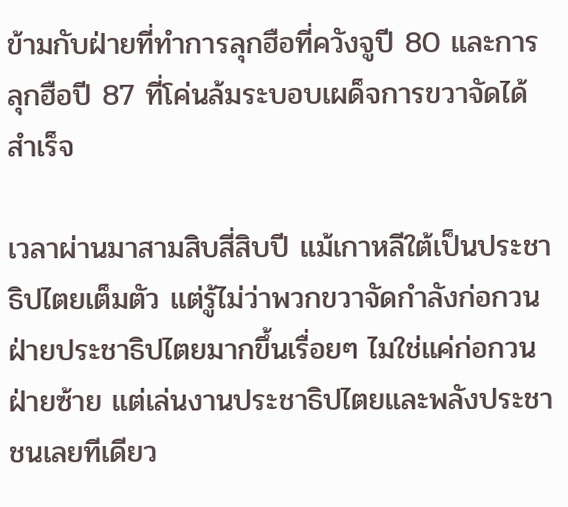ข้ามกับฝ่ายที่ทำการลุกฮือที่ควังจูปี 80 และการลุกฮือปี 87 ที่โค่นล้มระบอบเผด็จการขวาจัดได้สำเร็จ

เวลาผ่านมาสามสิบสี่สิบปี แม้เกาหลีใต้เป็นประชาธิปไตยเต็มตัว แต่รู้ไม่ว่าพวกขวาจัดกำลังก่อกวนฝ่ายประชาธิปไตยมากขึ้นเรื่อยๆ ไมใช่แค่ก่อกวนฝ่ายซ้าย แต่เล่นงานประชาธิปไตยและพลังประชาชนเลยทีเดียว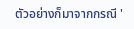ตัวอย่างก็มาจากกรณี '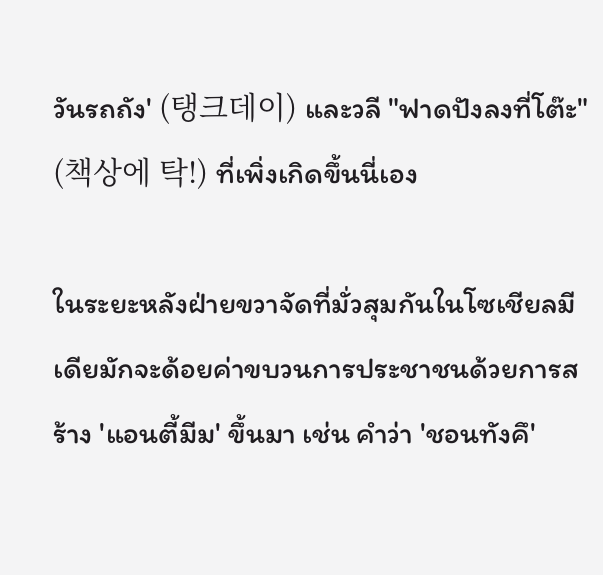วันรถถัง' (탱크데이) และวลี "ฟาดปังลงที่โต๊ะ" (책상에 탁!) ที่เพิ่งเกิดขึ้นนี่เอง

ในระยะหลังฝ่ายขวาจัดที่มั่วสุมกันในโซเชียลมีเดียมักจะด้อยค่าขบวนการประชาชนด้วยการสร้าง 'แอนตี้มีม' ขึ้นมา เช่น คำว่า 'ชอนทังคึ'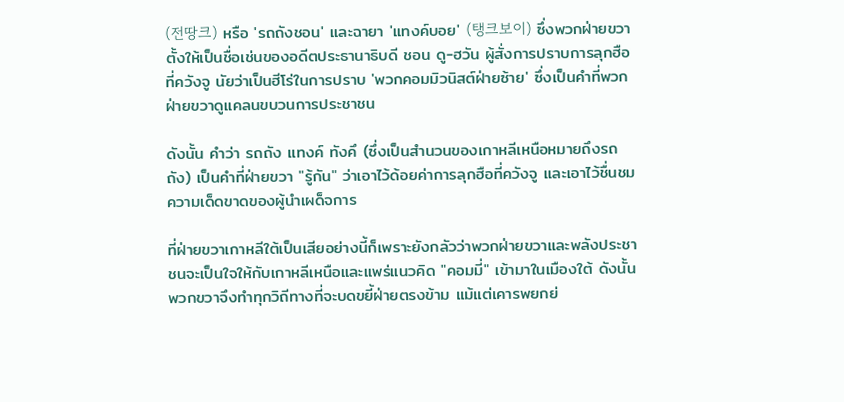(전땅크) หรือ 'รถถังชอน' และฉายา 'แทงค์บอย' (탱크보이) ซึ่งพวกฝ่ายขวาตั้งให้เป็นชื่อเช่นของอดีตประธานาธิบดี ชอน ดู-ฮวัน ผู้สั่งการปราบการลุกฮือที่ควังจู นัยว่าเป็นฮีโร่ในการปราบ 'พวกคอมมิวนิสต์ฝ่ายซ้าย' ซึ่งเป็นคำที่พวกฝ่ายขวาดูแคลนขบวนการประชาชน

ดังนั้น คำว่า รถถัง แทงค์ ทังคึ (ซึ่งเป็นสำนวนของเกาหลีเหนือหมายถึงรถถัง) เป็นคำที่ฝ่ายขวา "รู้กัน" ว่าเอาไว้ด้อยค่าการลุกฮือที่ควังจู และเอาไว้ชื่นชมความเด็ดขาดของผู้นำเผด็จการ

ที่ฝ่ายขวาเกาหลีใต้เป็นเสียอย่างนี้ก็เพราะยังกลัวว่าพวกฝ่ายขวาและพลังประชาชนจะเป็นใจให้กับเกาหลีเหนือและแพร่แนวคิด "คอมมี่" เข้ามาในเมืองใต้ ดังนั้นพวกขวาจึงทำทุกวิถีทางที่จะบดขยี้ฝ่ายตรงข้าม แม้แต่เคารพยกย่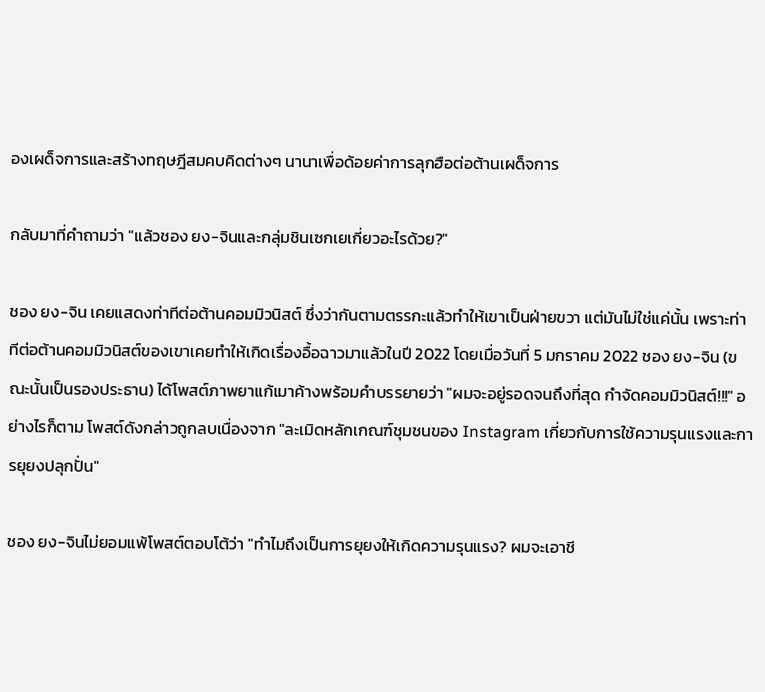องเผด็จการและสร้างทฤษฎีสมคบคิดต่างๆ นานาเพื่อด้อยค่าการลุกฮือต่อต้านเผด็จการ

กลับมาที่คำถามว่า "แล้วชอง ยง-จินและกลุ่มชินเซกเยเกี่ยวอะไรด้วย?"

ชอง ยง-จิน เคยแสดงท่าทีต่อต้านคอมมิวนิสต์ ซึ่งว่ากันตามตรรกะแล้วทำให้เขาเป็นฝ่ายขวา แต่มันไม่ใช่แค่นั้น เพราะท่าทีต่อต้านคอมมิวนิสต์ของเขาเคยทำให้เกิดเรื่องอื้อฉาวมาแล้วในปี 2022 โดยเมื่อวันที่ 5 มกราคม 2022 ชอง ยง-จิน (ขณะนั้นเป็นรองประธาน) ได้โพสต์ภาพยาแก้เมาค้างพร้อมคำบรรยายว่า "ผมจะอยู่รอดจนถึงที่สุด กำจัดคอมมิวนิสต์!!!" อย่างไรก็ตาม โพสต์ดังกล่าวถูกลบเนื่องจาก "ละเมิดหลักเกณฑ์ชุมชนของ Instagram เกี่ยวกับการใช้ความรุนแรงและการยุยงปลุกปั่น"

ชอง ยง-จินไม่ยอมแพ้โพสต์ตอบโต้ว่า "ทำไมถึงเป็นการยุยงให้เกิดความรุนแรง? ผมจะเอาชี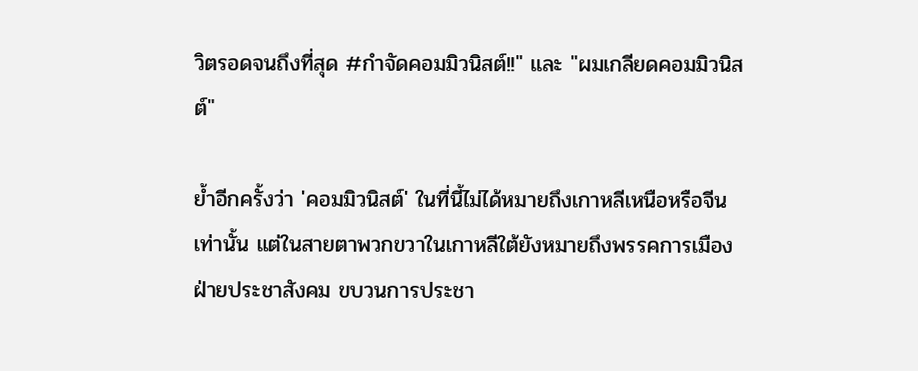วิตรอดจนถึงที่สุด #กำจัดคอมมิวนิสต์!!" และ "ผมเกลียดคอมมิวนิสต์"

ย้ำอีกครั้งว่า 'คอมมิวนิสต์' ในที่นี้ไม่ได้หมายถึงเกาหลีเหนือหรือจีนเท่านั้น แต่ในสายตาพวกขวาในเกาหลีใต้ยังหมายถึงพรรคการเมืองฝ่ายประชาสังคม ขบวนการประชา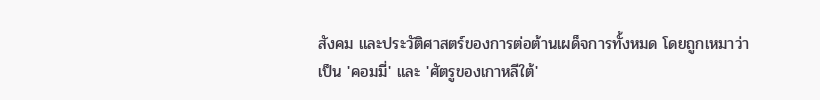สังคม และประวัติศาสตร์ของการต่อต้านเผด็จการทั้งหมด โดยถูกเหมาว่าเป็น 'คอมมี่' และ 'ศัตรูของเกาหลีใต้'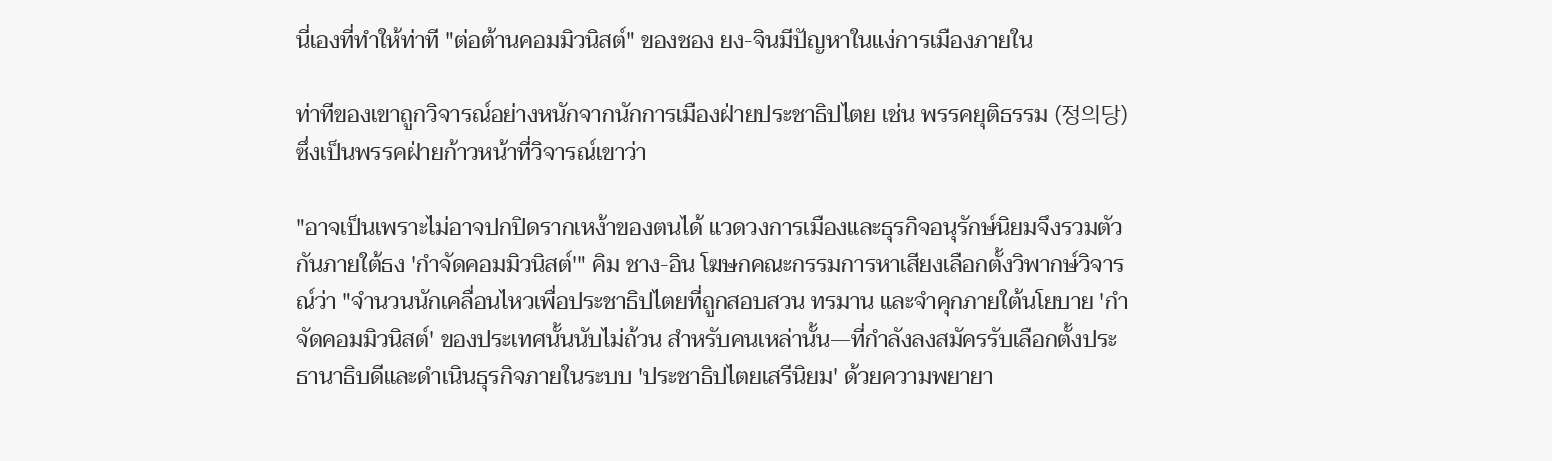นี่เองที่ทำให้ท่าที "ต่อต้านคอมมิวนิสต์" ของชอง ยง-จินมีปัญหาในแง่การเมืองภายใน

ท่าทีของเขาถูกวิจารณ์อย่างหนักจากนักการเมืองฝ่ายประชาธิปไตย เช่น พรรคยุติธรรม (정의당) ซึ่งเป็นพรรคฝ่ายก้าวหน้าที่วิจารณ์เขาว่า

"อาจเป็นเพราะไม่อาจปกปิดรากเหง้าของตนได้ แวดวงการเมืองและธุรกิจอนุรักษ์นิยมจึงรวมตัวกันภายใต้ธง 'กำจัดคอมมิวนิสต์'" คิม ชาง-อิน โฆษกคณะกรรมการหาเสียงเลือกตั้งวิพากษ์วิจารณ์ว่า "จำนวนนักเคลื่อนไหวเพื่อประชาธิปไตยที่ถูกสอบสวน ทรมาน และจำคุกภายใต้นโยบาย 'กำจัดคอมมิวนิสต์' ของประเทศนั้นนับไม่ถ้วน สำหรับคนเหล่านั้น—ที่กำลังลงสมัครรับเลือกตั้งประธานาธิบดีและดำเนินธุรกิจภายในระบบ 'ประชาธิปไตยเสรีนิยม' ด้วยความพยายา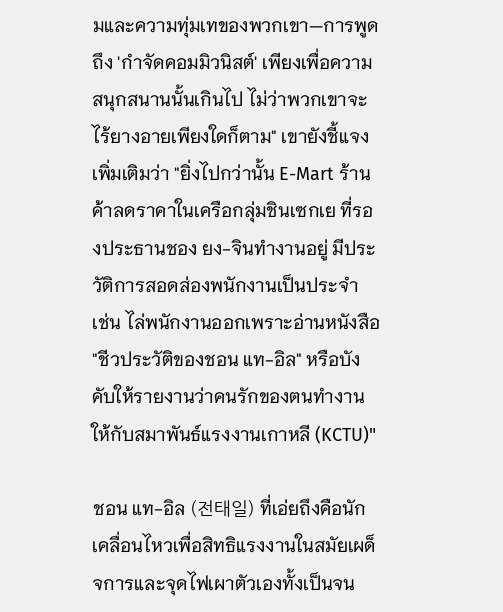มและความทุ่มเทของพวกเขา—การพูดถึง 'กำจัดคอมมิวนิสต์' เพียงเพื่อความสนุกสนานนั้นเกินไป ไม่ว่าพวกเขาจะไร้ยางอายเพียงใดก็ตาม" เขายังชี้แจงเพิ่มเติมว่า "ยิ่งไปกว่านั้น E-Mart ร้านค้าลดราคาในเครือกลุ่มชินเซกเย ที่รองประธานชอง ยง-จินทำงานอยู่ มีประวัติการสอดส่องพนักงานเป็นประจำ เช่น ไล่พนักงานออกเพราะอ่านหนังสือ "ชีวประวัติของชอน แท-อิล" หรือบังคับให้รายงานว่าคนรักของตนทำงานให้กับสมาพันธ์แรงงานเกาหลี (KCTU)"

ชอน แท-อิล (전태일) ที่เอ่ยถึงคือนักเคลื่อนไหวเพื่อสิทธิแรงงานในสมัยเผด็จการและจุดไฟเผาตัวเองทั้งเป็นจน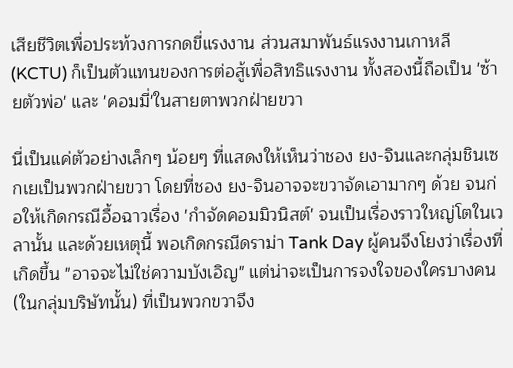เสียชีวิตเพื่อประท้วงการกดขี่แรงงาน ส่วนสมาพันธ์แรงงานเกาหลี (KCTU) ก็เป็นตัวแทนของการต่อสู้เพื่อสิทธิแรงงาน ทั้งสองนี้ถือเป็น 'ซ้ายตัวพ่อ' และ 'คอมมี่'ในสายตาพวกฝ่ายขวา

นี่เป็นแค่ตัวอย่างเล็กๆ น้อยๆ ที่แสดงให้เห็นว่าชอง ยง-จินและกลุ่มชินเซกเยเป็นพวกฝ่ายขวา โดยที่ชอง ยง-จินอาจจะขวาจัดเอามากๆ ด้วย จนก่อให้เกิดกรณีอื้อฉาวเรื่อง 'กำจัดคอมมิวนิสต์' จนเป็นเรื่องราวใหญ่โตในเวลานั้น และด้วยเหตุนี้ พอเกิดกรณีดราม่า Tank Day ผู้คนจึงโยงว่าเรื่องที่เกิดขึ้น "อาจจะไม่ใช่ความบังเอิญ" แต่น่าจะเป็นการจงใจของใครบางคน (ในกลุ่มบริษัทนั้น) ที่เป็นพวกขวาจึง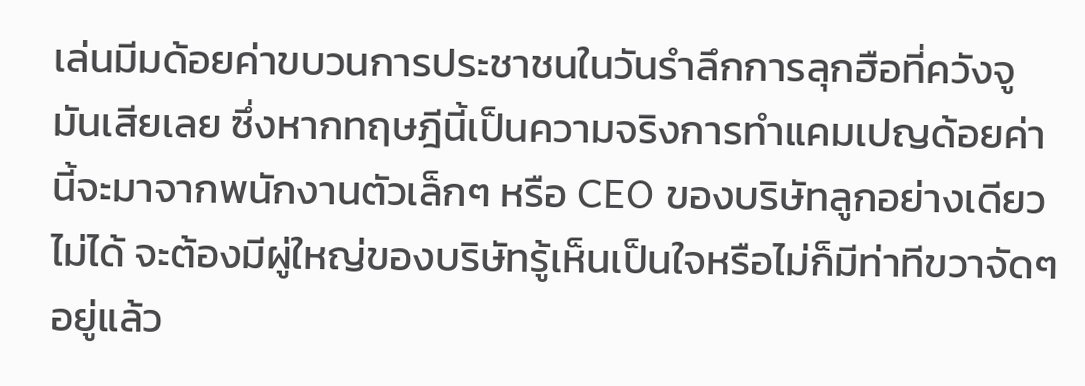เล่นมีมด้อยค่าขบวนการประชาชนในวันรำลึกการลุกฮือที่ควังจูมันเสียเลย ซึ่งหากทฤษฎีนี้เป็นความจริงการทำแคมเปญด้อยค่านี้จะมาจากพนักงานตัวเล็กๆ หรือ CEO ของบริษัทลูกอย่างเดียวไม่ได้ จะต้องมีผู่ใหญ่ของบริษัทรู้เห็นเป็นใจหรือไม่ก็มีท่าทีขวาจัดๆ อยู่แล้ว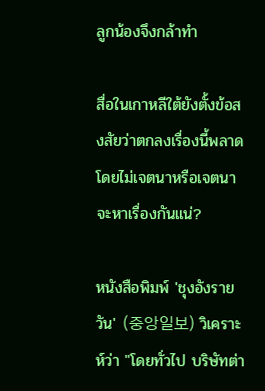ลูกน้องจึงกล้าทำ

สื่อในเกาหลีใต้ยังตั้งข้อสงสัยว่าตกลงเรื่องนี้พลาดโดยไม่เจตนาหรือเจตนาจะหาเรื่องกันแน่?

หนังสือพิมพ์ 'ชุงอังรายวัน' (중앙일보) วิเคราะห์ว่า "โดยทั่วไป บริษัทต่า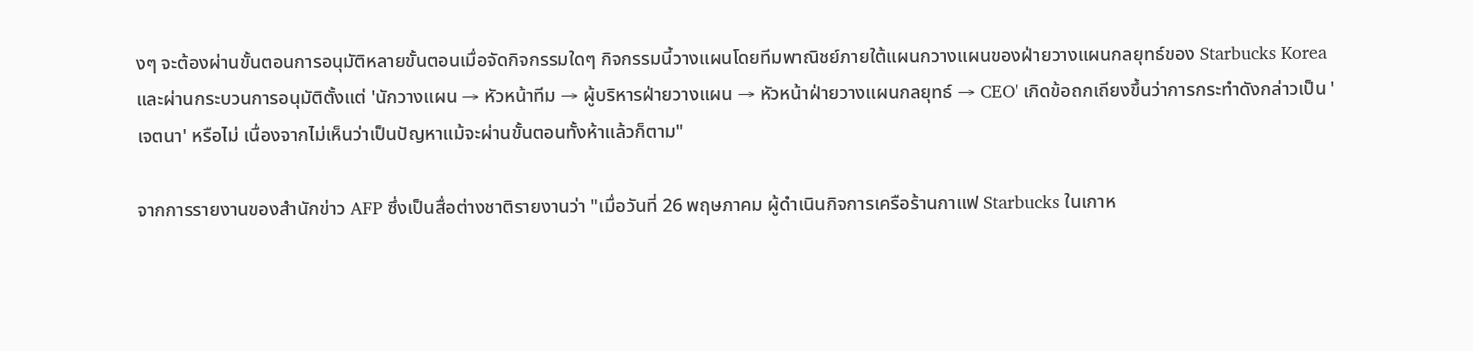งๆ จะต้องผ่านขั้นตอนการอนุมัติหลายขั้นตอนเมื่อจัดกิจกรรมใดๆ กิจกรรมนี้วางแผนโดยทีมพาณิชย์ภายใต้แผนกวางแผนของฝ่ายวางแผนกลยุทธ์ของ Starbucks Korea และผ่านกระบวนการอนุมัติตั้งแต่ 'นักวางแผน → หัวหน้าทีม → ผู้บริหารฝ่ายวางแผน → หัวหน้าฝ่ายวางแผนกลยุทธ์ → CEO' เกิดข้อถกเถียงขึ้นว่าการกระทำดังกล่าวเป็น 'เจตนา' หรือไม่ เนื่องจากไม่เห็นว่าเป็นปัญหาแม้จะผ่านขั้นตอนทั้งห้าแล้วก็ตาม"

จากการรายงานของสำนักข่าว AFP ซึ่งเป็นสื่อต่างชาติรายงานว่า "เมื่อวันที่ 26 พฤษภาคม ผู้ดำเนินกิจการเครือร้านกาแฟ Starbucks ในเกาห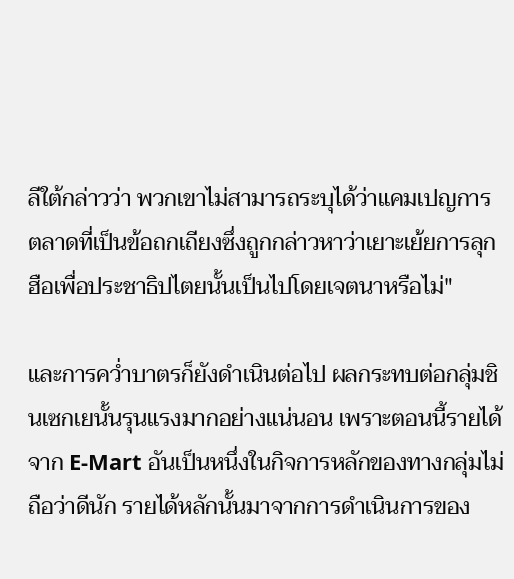ลีใต้กล่าวว่า พวกเขาไม่สามารถระบุได้ว่าแคมเปญการตลาดที่เป็นข้อถกเถียงซึ่งถูกกล่าวหาว่าเยาะเย้ยการลุกฮือเพื่อประชาธิปไตยนั้นเป็นไปโดยเจตนาหรือไม่"

และการคว่ำบาตรก็ยังดำเนินต่อไป ผลกระทบต่อกลุ่มชินเซกเยนั้นรุนแรงมากอย่างแน่นอน เพราะตอนนี้รายได้จาก E-Mart อันเป็นหนึ่งในกิจการหลักของทางกลุ่มไม่ถือว่าดีนัก รายได้หลักนั้นมาจากการดำเนินการของ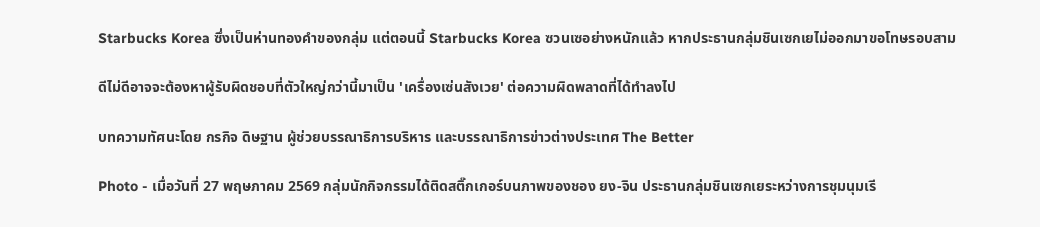Starbucks Korea ซึ่งเป็นห่านทองคำของกลุ่ม แต่ตอนนี้ Starbucks Korea ซวนเซอย่างหนักแล้ว หากประธานกลุ่มชินเซกเยไม่ออกมาขอโทษรอบสาม

ดีไม่ดีอาจจะต้องหาผู้รับผิดชอบที่ตัวใหญ่กว่านี้มาเป็น 'เครื่องเซ่นสังเวย' ต่อความผิดพลาดที่ได้ทำลงไป

บทความทัศนะโดย กรกิจ ดิษฐาน ผู้ช่วยบรรณาธิการบริหาร และบรรณาธิการข่าวต่างประเทศ The Better

Photo - เมื่อวันที่ 27 พฤษภาคม 2569 กลุ่มนักกิจกรรมได้ติดสติ๊กเกอร์บนภาพของชอง ยง-จิน ประธานกลุ่มชินเซกเยระหว่างการชุมนุมเรี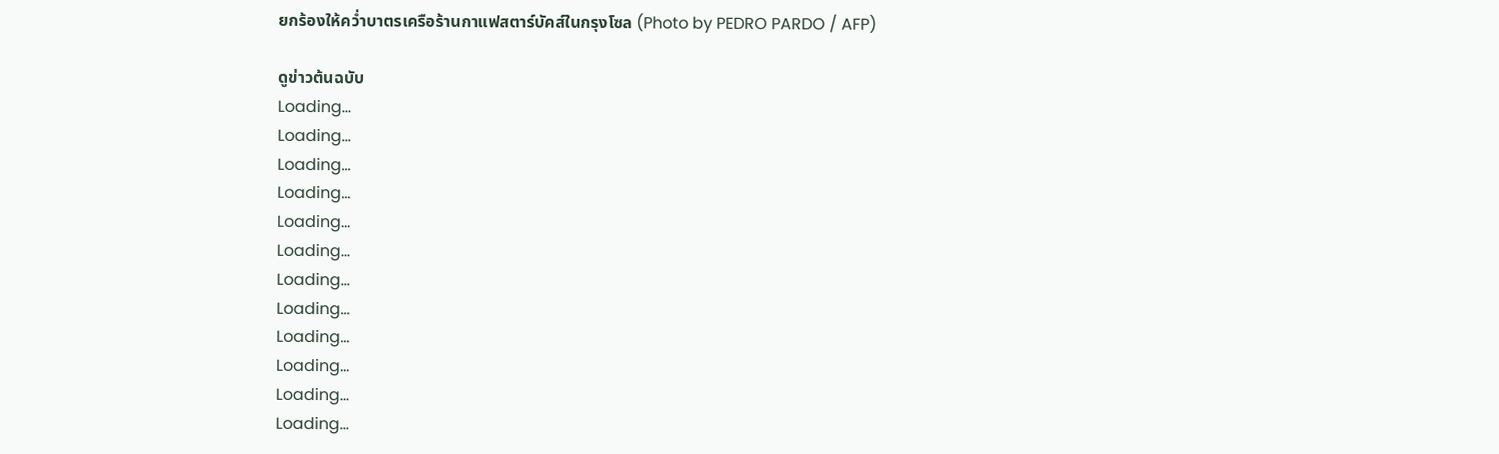ยกร้องให้คว่ำบาตรเครือร้านกาแฟสตาร์บัคส์ในกรุงโซล (Photo by PEDRO PARDO / AFP)

ดูข่าวต้นฉบับ
Loading...
Loading...
Loading...
Loading...
Loading...
Loading...
Loading...
Loading...
Loading...
Loading...
Loading...
Loading...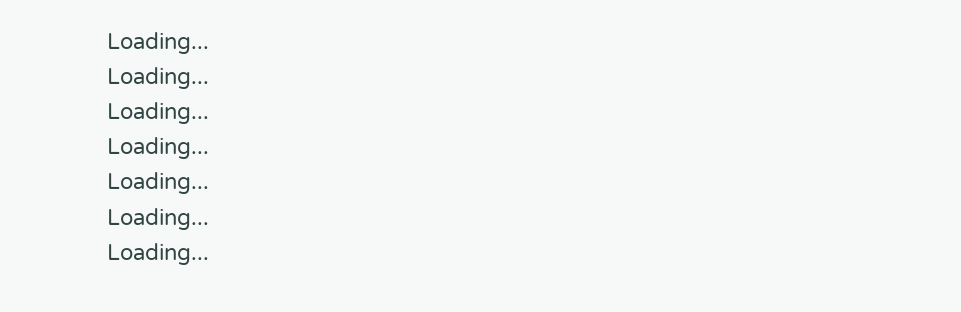Loading...
Loading...
Loading...
Loading...
Loading...
Loading...
Loading...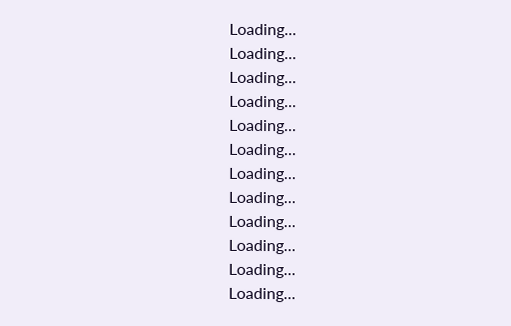Loading...
Loading...
Loading...
Loading...
Loading...
Loading...
Loading...
Loading...
Loading...
Loading...
Loading...
Loading...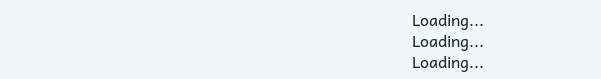Loading...
Loading...
Loading...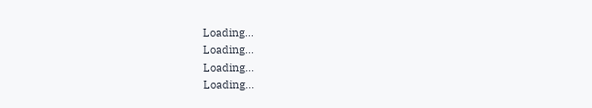Loading...
Loading...
Loading...
Loading...